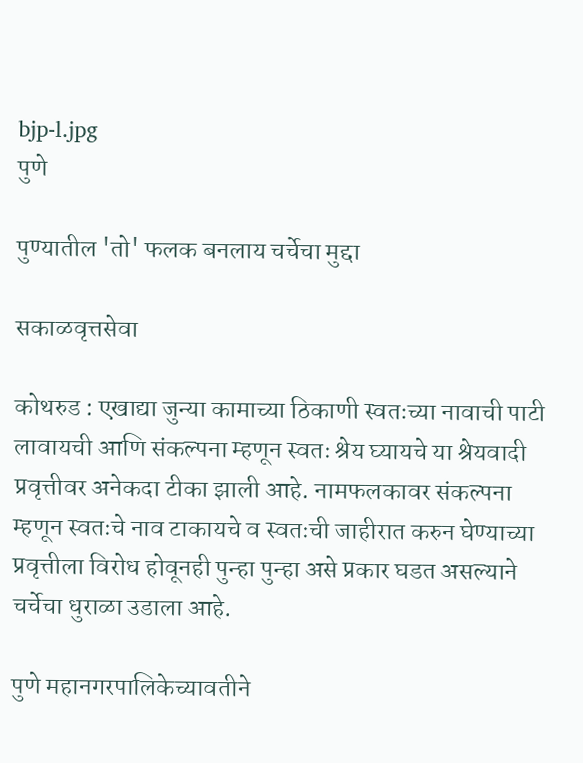bjp-l.jpg
पुणे

पुण्यातील 'तो' फलक बनलाय चर्चेचा मुद्दा

सकाळवृत्तसेवा

कोथरुड : एखाद्या जुन्या कामाच्या ठिकाणी स्वतःच्या नावाची पाटी लावायची आणि संकल्पना म्हणून स्वतः श्रेय घ्यायचे या श्रेयवादी प्रवृत्तीवर अनेकदा टीका झाली आहे. नामफलकावर संकल्पना म्हणून स्वतःचे नाव टाकायचे व स्वतःची जाहीरात करुन घेण्याच्या प्रवृत्तीला विरोध होवूनही पुन्हा पुन्हा असे प्रकार घडत असल्याने चर्चेचा धुराळा उडाला आहे.

पुणे महानगरपालिकेच्यावतीने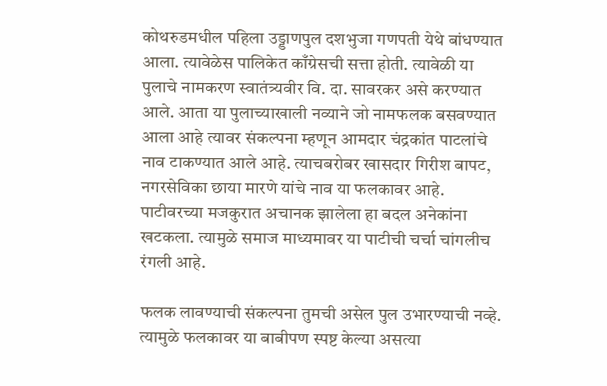कोथरुडमधील पहिला उड्डाणपुल दशभुजा गणपती येथे बांधण्यात आला. त्यावेळेस पालिकेत काँग्रेसची सत्ता होती. त्यावेळी या पुलाचे नामकरण स्वातंत्र्यवीर वि. दा. सावरकर असे करण्यात आले. आता या पुलाच्याखाली नव्याने जो नामफलक बसवण्यात आला आहे त्यावर संकल्पना म्हणून आमदार चंद्रकांत पाटलांचे नाव टाकण्यात आले आहे. त्याचबरोबर खासदार गिरीश बापट, नगरसेविका छाया मारणे यांचे नाव या फलकावर आहे. पाटीवरच्या मजकुरात अचानक झालेला हा बदल अनेकांना खटकला. त्यामुळे समाज माध्यमावर या पाटीची चर्चा चांगलीच रंगली आहे.

फलक लावण्याची संकल्पना तुमची असेल पुल उभारण्याची नव्हे. त्यामुळे फलकावर या बाबीपण स्पष्ट केल्या असत्या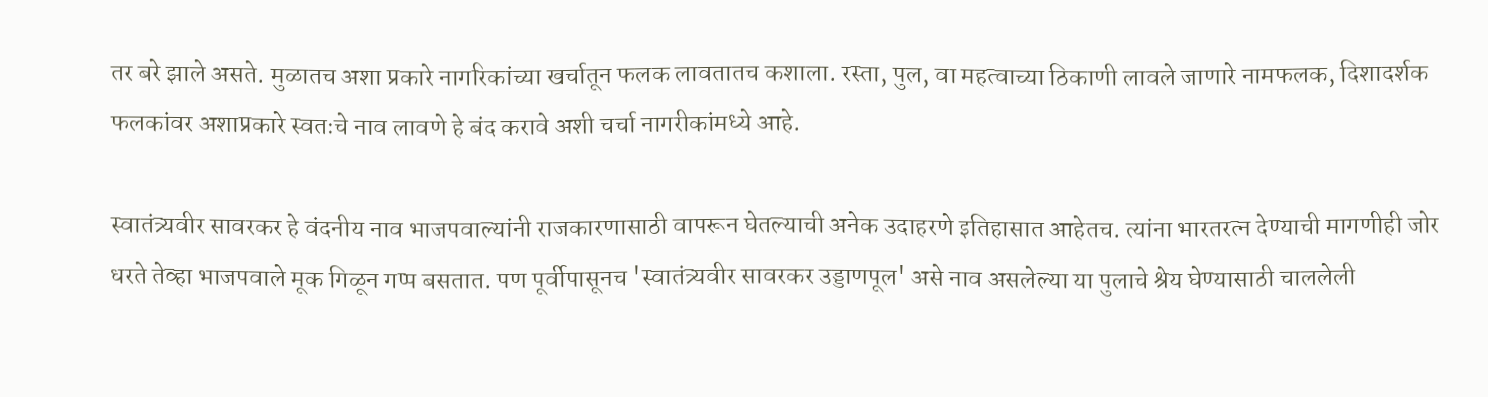तर बरे झाले असते. मुळातच अशा प्रकारे नागरिकांच्या खर्चातून फलक लावतातच कशाला. रस्ता, पुल, वा महत्वाच्या ठिकाणी लावले जाणारे नामफलक, दिशादर्शक फलकांवर अशाप्रकारे स्वतःचे नाव लावणे हे बंद करावे अशी चर्चा नागरीकांमध्ये आहे.

स्वातंत्र्यवीर सावरकर हे वंदनीय नाव भाजपवाल्यांनी राजकारणासाठी वापरून घेतल्याची अनेक उदाहरणे इतिहासात आहेतच. त्यांना भारतरत्न देण्याची मागणीही जोर धरते तेव्हा भाजपवाले मूक गिळून गप्प बसतात. पण पूर्वीपासूनच 'स्वातंत्र्यवीर सावरकर उड्डाणपूल' असे नाव असलेल्या या पुलाचे श्रेय घेण्यासाठी चाललेली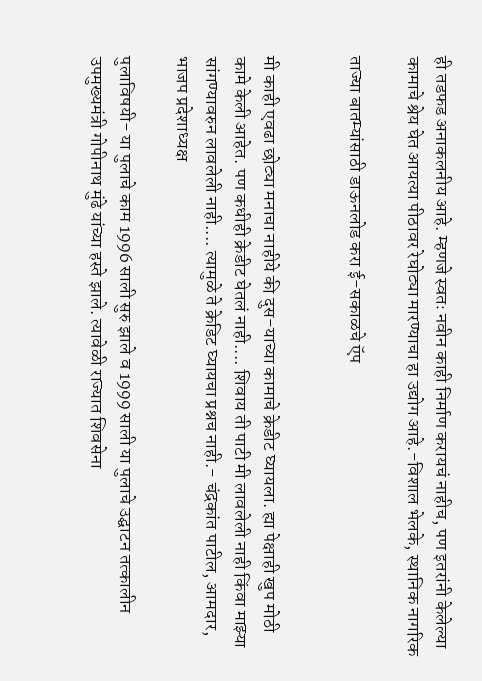ही तडफड अनाकलनीय आहे. म्हणजे स्वतः नवीन काही निर्माण करायचं नाहीच, पण इतरांनी केलेल्या कामाचे श्रेय घेत आयत्या पीठावर रेघोट्या मारण्याचा हा उद्योग आहे.-विशाल भेलके, स्थानिक नागरिक

ताज्या बातम्यांसाठी डाऊनलोड करा ई-सकाळचे ऍप


मी काही एवढा छोट्या मनाचा नाहीये की दुस-याच्या कामाचे क्रेडीट घ्यायला. ह्या पेक्षाही खुप मोठी कामे केली आहेत. पण कधीही क्रेडीट घेतलं नाही.... शिवाय ती पाटी मी लावलेली नाही किंवा माझ्या सांगण्यावरुन लावलेली नाही.... त्यामुळे ते क्रेडिट घ्यायचा प्रश्नच नाही.- चंद्रकांत पाटील, आमदार, भाजप प्रदेशाध्यक्ष

पुलाविषयी- या पुलाचे काम 1996 साली सुरु झाले व 1999 साली या पुलाचे उद्घाटन तत्कालीन उपमुख्यमंत्री गोपीनाथ मुंढे यांच्या हस्ते झाले. त्यावेळी राज्यात शिवसेना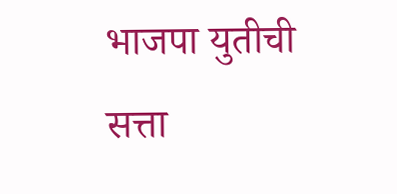भाजपा युतीची सत्ता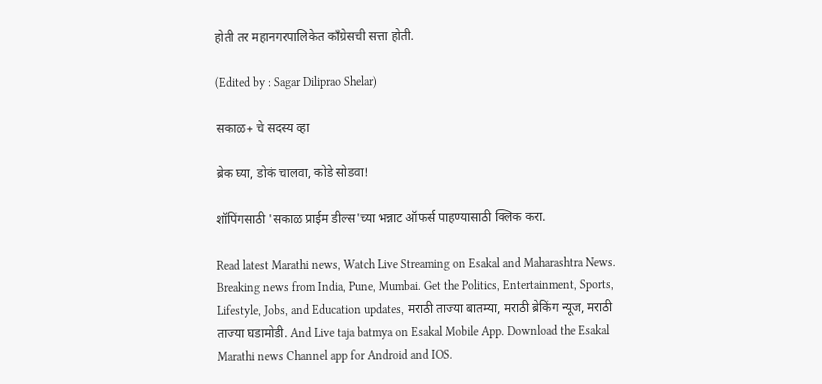होती तर महानगरपालिकेत काँग्रेसची सत्ता होती.

(Edited by : Sagar Diliprao Shelar)

सकाळ+ चे सदस्य व्हा

ब्रेक घ्या, डोकं चालवा, कोडे सोडवा!

शॉपिंगसाठी 'सकाळ प्राईम डील्स'च्या भन्नाट ऑफर्स पाहण्यासाठी क्लिक करा.

Read latest Marathi news, Watch Live Streaming on Esakal and Maharashtra News. Breaking news from India, Pune, Mumbai. Get the Politics, Entertainment, Sports, Lifestyle, Jobs, and Education updates, मराठी ताज्या बातम्या, मराठी ब्रेकिंग न्यूज, मराठी ताज्या घडामोडी. And Live taja batmya on Esakal Mobile App. Download the Esakal Marathi news Channel app for Android and IOS.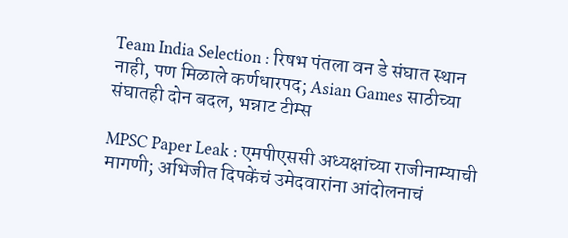Team India Selection : रिषभ पंतला वन डे संघात स्थान नाही, पण मिळाले कर्णधारपद; Asian Games साठीच्या संघातही दोन बदल, भन्नाट टीम्स

MPSC Paper Leak : एमपीएससी अध्यक्षांच्या राजीनाम्याची मागणी; अभिजीत दिपकेंचं उमेदवारांना आंदोलनाचं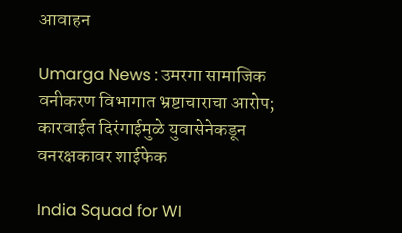आवाहन

Umarga News : उमरगा सामाजिक वनीकरण विभागात भ्रष्टाचाराचा आरोप; कारवाईत दिरंगाईमुळे युवासेनेकडून वनरक्षकावर शाईफेक

India Squad for WI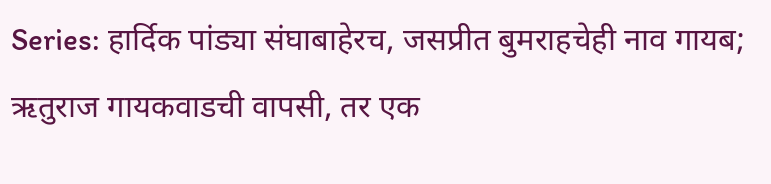Series: हार्दिक पांड्या संघाबाहेरच, जसप्रीत बुमराहचेही नाव गायब; ऋतुराज गायकवाडची वापसी, तर एक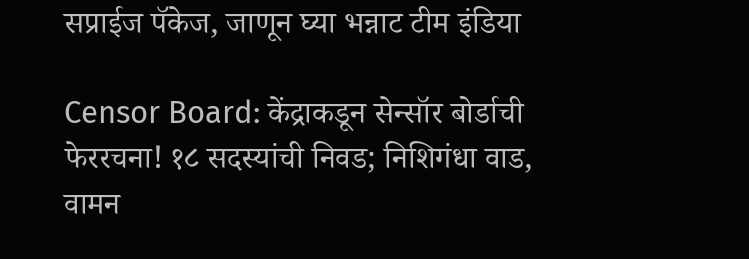सप्राईज पॅकेज, जाणून घ्या भन्नाट टीम इंडिया

Censor Board: केंद्राकडून सेन्सॉर बोर्डाची फेररचना! १८ सदस्यांची निवड; निशिगंधा वाड, वामन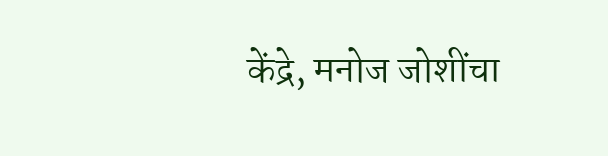केंद्रे, मनोज जोशींचा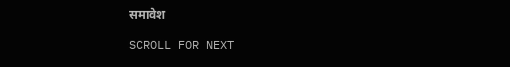समावेश

SCROLL FOR NEXT